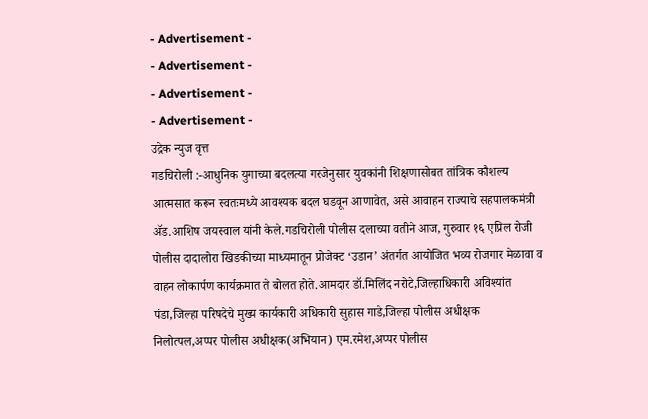- Advertisement -
- Advertisement -
- Advertisement -
- Advertisement -
उद्रेक न्युज वृत्त
गडचिरोली :-आधुनिक युगाच्या बदलत्या गरजेनुसार युवकांनी शिक्षणासोबत तांत्रिक कौशल्य आत्मसात करून स्वतःमध्ये आवश्यक बदल घडवून आणावेत, असे आवाहन राज्याचे सहपालकमंत्री ॲड.आशिष जयस्वाल यांनी केले.गडचिरोली पोलीस दलाच्या वतीने आज, गुरुवार १६ एप्रिल रोजी पोलीस दादालोरा खिडकीच्या माध्यमातून प्रोजेक्ट ‘उडान’ अंतर्गत आयोजित भव्य रोजगार मेळावा व वाहन लोकार्पण कार्यक्रमात ते बोलत होते.आमदार डॉ.मिलिंद नरोटे,जिल्हाधिकारी अविश्यांत पंडा,जिल्हा परिषदेचे मुख्य कार्यकारी अधिकारी सुहास गाडे,जिल्हा पोलीस अधीक्षक निलोत्पल,अप्पर पोलीस अधीक्षक(अभियान) एम.रमेश,अप्पर पोलीस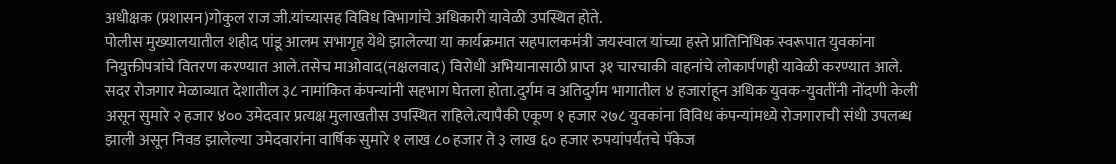अधीक्षक (प्रशासन)गोकुल राज जी.यांच्यासह विविध विभागांचे अधिकारी यावेळी उपस्थित होते.
पोलीस मुख्यालयातील शहीद पांडू आलम सभागृह येथे झालेल्या या कार्यक्रमात सहपालकमंत्री जयस्वाल यांच्या हस्ते प्रातिनिधिक स्वरूपात युवकांना नियुक्तीपत्रांचे वितरण करण्यात आले.तसेच माओवाद(नक्षलवाद) विरोधी अभियानासाठी प्राप्त ३१ चारचाकी वाहनांचे लोकार्पणही यावेळी करण्यात आले.
सदर रोजगार मेळाव्यात देशातील ३८ नामांकित कंपन्यांनी सहभाग घेतला होता.दुर्गम व अतिदुर्गम भागातील ४ हजारांहून अधिक युवक-युवतींनी नोंदणी केली असून सुमारे २ हजार ४०० उमेदवार प्रत्यक्ष मुलाखतीस उपस्थित राहिले.त्यापैकी एकूण १ हजार २७८ युवकांना विविध कंपन्यांमध्ये रोजगाराची संधी उपलब्ध झाली असून निवड झालेल्या उमेदवारांना वार्षिक सुमारे १ लाख ८० हजार ते ३ लाख ६० हजार रुपयांपर्यंतचे पॅकेज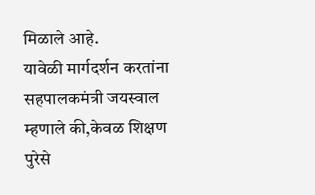मिळाले आहे.
यावेळी मार्गदर्शन करतांना सहपालकमंत्री जयस्वाल म्हणाले की,केवळ शिक्षण पुरेसे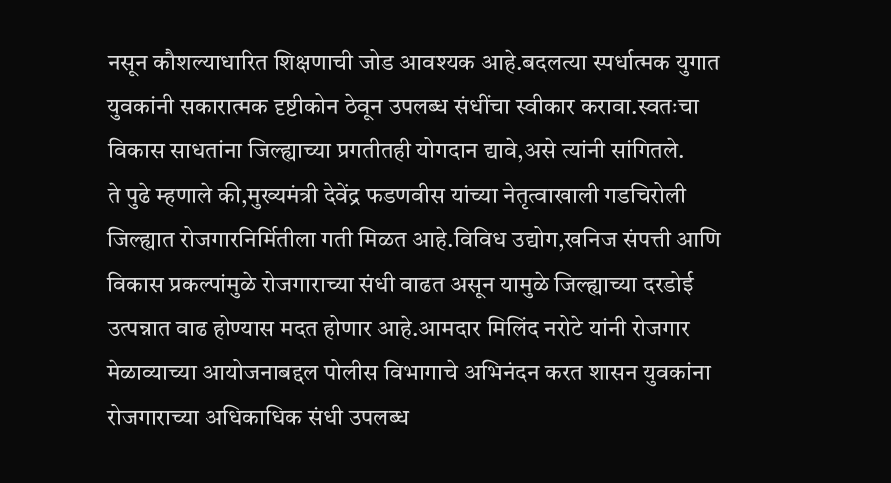नसून कौशल्याधारित शिक्षणाची जोड आवश्यक आहे.बदलत्या स्पर्धात्मक युगात युवकांनी सकारात्मक दृष्टीकोन ठेवून उपलब्ध संधींचा स्वीकार करावा.स्वतःचा विकास साधतांना जिल्ह्याच्या प्रगतीतही योगदान द्यावे,असे त्यांनी सांगितले.
ते पुढे म्हणाले की,मुख्यमंत्री देवेंद्र फडणवीस यांच्या नेतृत्वाखाली गडचिरोली जिल्ह्यात रोजगारनिर्मितीला गती मिळत आहे.विविध उद्योग,खनिज संपत्ती आणि विकास प्रकल्पांमुळे रोजगाराच्या संधी वाढत असून यामुळे जिल्ह्याच्या दरडोई उत्पन्नात वाढ होण्यास मदत होणार आहे.आमदार मिलिंद नरोटे यांनी रोजगार मेळाव्याच्या आयोजनाबद्दल पोलीस विभागाचे अभिनंदन करत शासन युवकांना रोजगाराच्या अधिकाधिक संधी उपलब्ध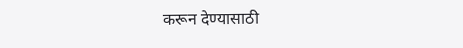करून देण्यासाठी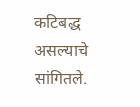कटिबद्ध असल्याचे सांगितले.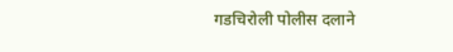गडचिरोली पोलीस दलाने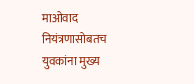माओवाद नियंत्रणासोबतच युवकांना मुख्य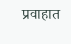प्रवाहात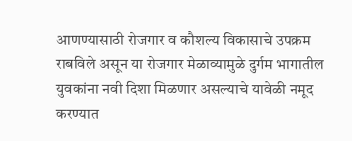आणण्यासाठी रोजगार व कौशल्य विकासाचे उपक्रम राबविले असून या रोजगार मेळाव्यामुळे दुर्गम भागातील युवकांना नवी दिशा मिळणार असल्याचे यावेळी नमूद करण्यात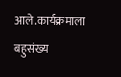आले.कार्यक्रमाला बहुसंख्य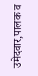उमेदवार,पालक व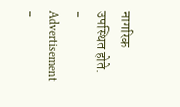नागरिक उपस्थित होते.
- Advertisement -